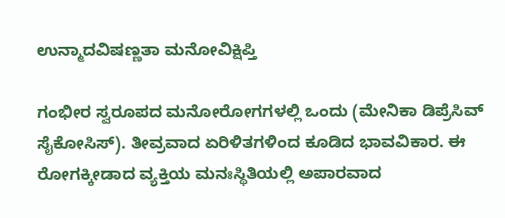ಉನ್ಮಾದವಿಷಣ್ಣತಾ ಮನೋವಿಕ್ಷಿಪ್ತಿ

ಗಂಭೀರ ಸ್ವರೂಪದ ಮನೋರೋಗಗಳಲ್ಲಿ ಒಂದು (ಮೇನಿಕಾ ಡಿಪ್ರೆಸಿವ್ ಸೈಕೋಸಿಸ್). ತೀವ್ರವಾದ ಏರಿಳಿತಗಳಿಂದ ಕೂಡಿದ ಭಾವವಿಕಾರ. ಈ ರೋಗಕ್ಕೀಡಾದ ವ್ಯಕ್ತಿಯ ಮನಃಸ್ಥಿತಿಯಲ್ಲಿ ಅಪಾರವಾದ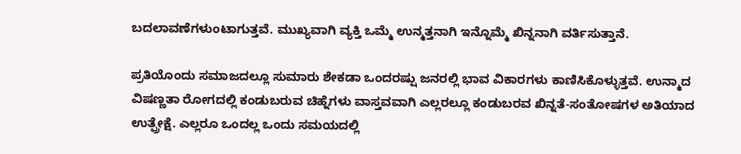ಬದಲಾವಣೆಗಳುಂಟಾಗುತ್ತವೆ. ಮುಖ್ಯವಾಗಿ ವ್ಯಕ್ತಿ ಒಮ್ಮೆ ಉನ್ಮತ್ತನಾಗಿ ಇನ್ನೊಮ್ಮೆ ಖಿನ್ನನಾಗಿ ವರ್ತಿಸುತ್ತಾನೆ.

ಪ್ರತಿಯೊಂದು ಸಮಾಜದಲ್ಲೂ ಸುಮಾರು ಶೇಕಡಾ ಒಂದರಷ್ಷು ಜನರಲ್ಲಿ ಭಾವ ವಿಕಾರಗಳು ಕಾಣಿಸಿಕೊಳ್ಳುತ್ತವೆ. ಉನ್ಮಾದ ವಿಷಣ್ಣತಾ ರೋಗದಲ್ಲಿ ಕಂಡುಬರುವ ಚಿಹ್ನೆಗಳು ವಾಸ್ತವವಾಗಿ ಎಲ್ಲರಲ್ಲೂ ಕಂಡುಬರವ ಖಿನ್ನತೆ-ಸಂತೋಷಗಳ ಅತಿಯಾದ ಉತ್ಪ್ರೇಕ್ಷೆ. ಎಲ್ಲರೂ ಒಂದಲ್ಲ ಒಂದು ಸಮಯದಲ್ಲಿ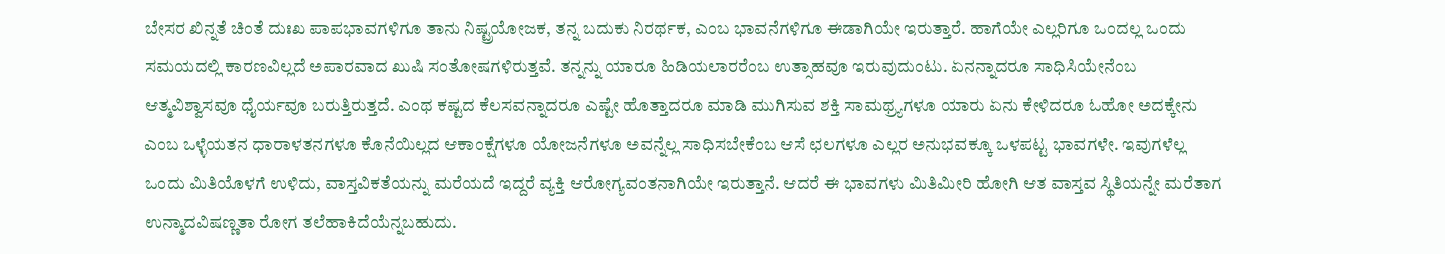ಬೇಸರ ಖಿನ್ನತೆ ಚಿಂತೆ ದುಃಖ ಪಾಪಭಾವಗಳಿಗೂ ತಾನು ನಿಷ್ಟ್ರಯೋಜಕ, ತನ್ನ ಬದುಕು ನಿರರ್ಥಕ, ಎಂಬ ಭಾವನೆಗಳಿಗೂ ಈಡಾಗಿಯೇ ಇರುತ್ತಾರೆ. ಹಾಗೆಯೇ ಎಲ್ಲರಿಗೂ ಒಂದಲ್ಲ ಒಂದು ಸಮಯದಲ್ಲಿ ಕಾರಣವಿಲ್ಲದೆ ಅಪಾರವಾದ ಖುಷಿ ಸಂತೋಷಗಳಿರುತ್ತವೆ. ತನ್ನನ್ನು ಯಾರೂ ಹಿಡಿಯಲಾರರೆಂಬ ಉತ್ಸಾಹವೂ ಇರುವುದುಂಟು. ಏನನ್ನಾದರೂ ಸಾಧಿಸಿಯೇನೆಂಬ ಆತ್ಮವಿಶ್ವಾಸವೂ ಧೈರ್ಯವೂ ಬರುತ್ತಿರುತ್ತದೆ. ಎಂಥ ಕಷ್ಟದ ಕೆಲಸವನ್ನಾದರೂ ಎಷ್ಟೇ ಹೊತ್ತಾದರೂ ಮಾಡಿ ಮುಗಿಸುವ ಶಕ್ತಿ ಸಾಮಥ್ರ್ಯಗಳೂ ಯಾರು ಏನು ಕೇಳಿದರೂ ಓಹೋ ಅದಕ್ಕೇನು ಎಂಬ ಒಳ್ಳೆಯತನ ಧಾರಾಳತನಗಳೂ ಕೊನೆಯಿಲ್ಲದ ಆಕಾಂಕ್ಷೆಗಳೂ ಯೋಜನೆಗಳೂ ಅವನ್ನೆಲ್ಲ ಸಾಧಿಸಬೇಕೆಂಬ ಆಸೆ ಛಲಗಳೂ ಎಲ್ಲರ ಅನುಭವಕ್ಕೂ ಒಳಪಟ್ಟ ಭಾವಗಳೇ. ಇವುಗಳೆಲ್ಲ ಒಂದು ಮಿತಿಯೊಳಗೆ ಉಳಿದು, ವಾಸ್ತವಿಕತೆಯನ್ನು ಮರೆಯದೆ ಇದ್ದರೆ ವ್ಯಕ್ತಿ ಆರೋಗ್ಯವಂತನಾಗಿಯೇ ಇರುತ್ತಾನೆ. ಆದರೆ ಈ ಭಾವಗಳು ಮಿತಿಮೀರಿ ಹೋಗಿ ಆತ ವಾಸ್ತವ ಸ್ಥಿತಿಯನ್ನೇ ಮರೆತಾಗ ಉನ್ಮಾದವಿಷಣ್ಣತಾ ರೋಗ ತಲೆಹಾಕಿದೆಯೆನ್ನಬಹುದು.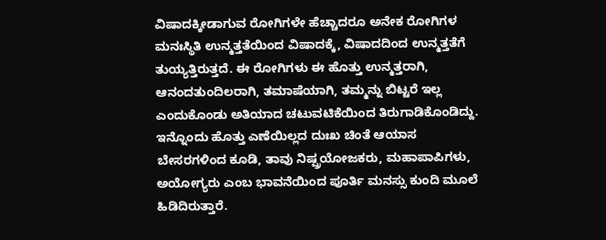ವಿಷಾದಕ್ಕೀಡಾಗುವ ರೋಗಿಗಳೇ ಹೆಚ್ಚಾದರೂ ಅನೇಕ ರೋಗಿಗಳ ಮನಃಸ್ಥಿತಿ ಉನ್ಮತ್ತತೆಯಿಂದ ವಿಷಾದಕ್ಕೆ, ವಿಷಾದದಿಂದ ಉನ್ಮತ್ತತೆಗೆ ತುಯ್ಯತ್ತಿರುತ್ತದೆ. ಈ ರೋಗಿಗಳು ಈ ಹೊತ್ತು ಉನ್ಮತ್ತರಾಗಿ, ಆನಂದತುಂದಿಲರಾಗಿ, ತಮಾಷೆಯಾಗಿ, ತಮ್ಮನ್ನು ಬಿಟ್ಟರೆ ಇಲ್ಲ ಎಂದುಕೊಂಡು ಅತಿಯಾದ ಚಟುವಟಿಕೆಯಿಂದ ತಿರುಗಾಡಿಕೊಂಡಿದ್ದು. ಇನ್ನೊಂದು ಹೊತ್ತು ಎಣೆಯಿಲ್ಲದ ದುಃಖ ಚಿಂತೆ ಆಯಾಸ ಬೇಸರಗಳಿಂದ ಕೂಡಿ, ತಾವು ನಿಷ್ಷ್ರಯೋಜಕರು, ಮಹಾಪಾಪಿಗಳು, ಅಯೋಗ್ಯರು ಎಂಬ ಭಾವನೆಯಿಂದ ಪೂರ್ತಿ ಮನಸ್ಸು ಕುಂದಿ ಮೂಲೆ ಹಿಡಿದಿರುತ್ತಾರೆ.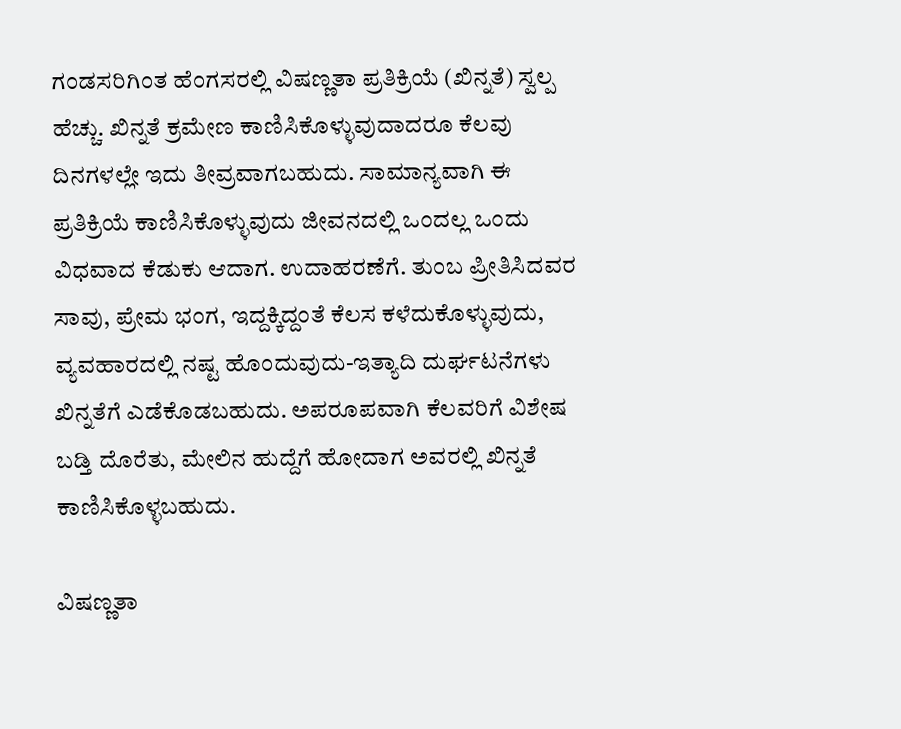ಗಂಡಸರಿಗಿಂತ ಹೆಂಗಸರಲ್ಲಿ ವಿಷಣ್ಣತಾ ಪ್ರತಿಕ್ರಿಯೆ (ಖಿನ್ನತೆ) ಸ್ವಲ್ಪ ಹೆಚ್ಚು. ಖಿನ್ನತೆ ಕ್ರಮೇಣ ಕಾಣಿಸಿಕೊಳ್ಳುವುದಾದರೂ ಕೆಲವು ದಿನಗಳಲ್ಲೇ ಇದು ತೀವ್ರವಾಗಬಹುದು. ಸಾಮಾನ್ಯವಾಗಿ ಈ ಪ್ರತಿಕ್ರಿಯೆ ಕಾಣಿಸಿಕೊಳ್ಳುವುದು ಜೀವನದಲ್ಲಿ ಒಂದಲ್ಲ ಒಂದು ವಿಧವಾದ ಕೆಡುಕು ಆದಾಗ. ಉದಾಹರಣೆಗೆ. ತುಂಬ ಪ್ರೀತಿಸಿದವರ ಸಾವು, ಪ್ರೇಮ ಭಂಗ, ಇದ್ದಕ್ಕಿದ್ದಂತೆ ಕೆಲಸ ಕಳೆದುಕೊಳ್ಳುವುದು, ವ್ಯವಹಾರದಲ್ಲಿ ನಷ್ಟ ಹೊಂದುವುದು-ಇತ್ಯಾದಿ ದುರ್ಘಟನೆಗಳು ಖಿನ್ನತೆಗೆ ಎಡೆಕೊಡಬಹುದು. ಅಪರೂಪವಾಗಿ ಕೆಲವರಿಗೆ ವಿಶೇಷ ಬಡ್ತಿ ದೊರೆತು, ಮೇಲಿನ ಹುದ್ದೆಗೆ ಹೋದಾಗ ಅವರಲ್ಲಿ ಖಿನ್ನತೆ ಕಾಣಿಸಿಕೊಳ್ಳಬಹುದು.

ವಿಷಣ್ಣತಾ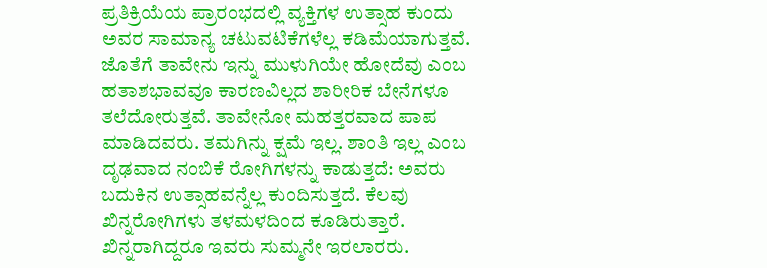ಪ್ರತಿಕ್ರಿಯೆಯ ಪ್ರಾರಂಭದಲ್ಲಿ ವ್ಯಕ್ತಿಗಳ ಉತ್ಸಾಹ ಕುಂದು ಅವರ ಸಾಮಾನ್ಯ ಚಟುವಟಿಕೆಗಳೆಲ್ಲ ಕಡಿಮೆಯಾಗುತ್ತವೆ. ಜೊತೆಗೆ ತಾವೇನು ಇನ್ನು ಮುಳುಗಿಯೇ ಹೋದೆವು ಎಂಬ ಹತಾಶಭಾವವೂ ಕಾರಣವಿಲ್ಲದ ಶಾರೀರಿಕ ಬೇನೆಗಳೂ ತಲೆದೋರುತ್ತವೆ. ತಾವೇನೋ ಮಹತ್ತರವಾದ ಪಾಪ ಮಾಡಿದವರು. ತಮಗಿನ್ನು ಕ್ಷಮೆ ಇಲ್ಲ. ಶಾಂತಿ ಇಲ್ಲ ಎಂಬ ದೃಢವಾದ ನಂಬಿಕೆ ರೋಗಿಗಳನ್ನು ಕಾಡುತ್ತದೆ: ಅವರು ಬದುಕಿನ ಉತ್ಸಾಹವನ್ನೆಲ್ಲ ಕುಂದಿಸುತ್ತದೆ. ಕೆಲವು ಖಿನ್ನರೋಗಿಗಳು ತಳಮಳದಿಂದ ಕೂಡಿರುತ್ತಾರೆ. ಖಿನ್ನರಾಗಿದ್ದರೂ ಇವರು ಸುಮ್ಮನೇ ಇರಲಾರರು.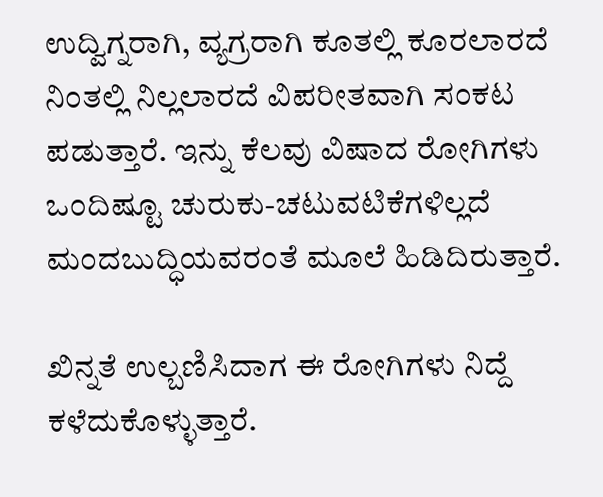ಉದ್ವಿಗ್ನರಾಗಿ, ವ್ಯಗ್ರರಾಗಿ ಕೂತಲ್ಲಿ ಕೂರಲಾರದೆ ನಿಂತಲ್ಲಿ ನಿಲ್ಲಲಾರದೆ ವಿಪರೀತವಾಗಿ ಸಂಕಟ ಪಡುತ್ತಾರೆ. ಇನ್ನು ಕೆಲವು ವಿಷಾದ ರೋಗಿಗಳು ಒಂದಿಷ್ಟೂ ಚುರುಕು-ಚಟುವಟಿಕೆಗಳಿಲ್ಲದೆ ಮಂದಬುದ್ಧಿಯವರಂತೆ ಮೂಲೆ ಹಿಡಿದಿರುತ್ತಾರೆ.

ಖಿನ್ನತೆ ಉಲ್ಬಣಿಸಿದಾಗ ಈ ರೋಗಿಗಳು ನಿದ್ದೆ ಕಳೆದುಕೊಳ್ಳುತ್ತಾರೆ.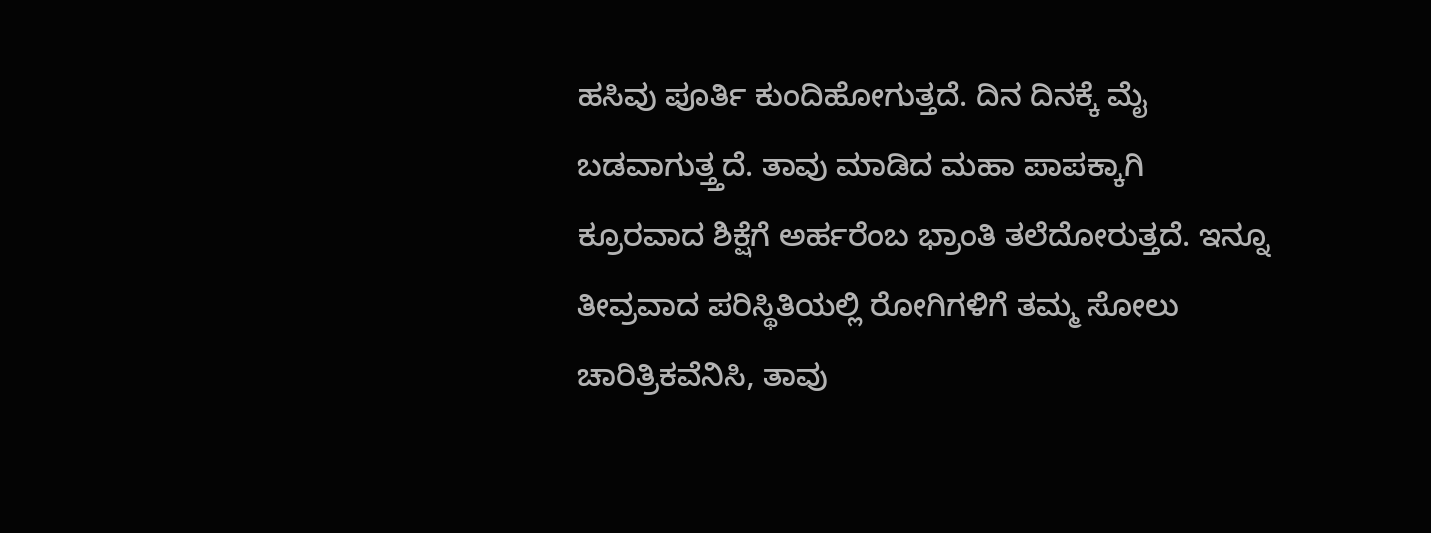ಹಸಿವು ಪೂರ್ತಿ ಕುಂದಿಹೋಗುತ್ತದೆ. ದಿನ ದಿನಕ್ಕೆ ಮೈ ಬಡವಾಗುತ್ತ್ತದೆ. ತಾವು ಮಾಡಿದ ಮಹಾ ಪಾಪಕ್ಕಾಗಿ ಕ್ರೂರವಾದ ಶಿಕ್ಷೆಗೆ ಅರ್ಹರೆಂಬ ಭ್ರಾಂತಿ ತಲೆದೋರುತ್ತದೆ. ಇನ್ನೂ ತೀವ್ರವಾದ ಪರಿಸ್ಥಿತಿಯಲ್ಲಿ ರೋಗಿಗಳಿಗೆ ತಮ್ಮ ಸೋಲು ಚಾರಿತ್ರಿಕವೆನಿಸಿ, ತಾವು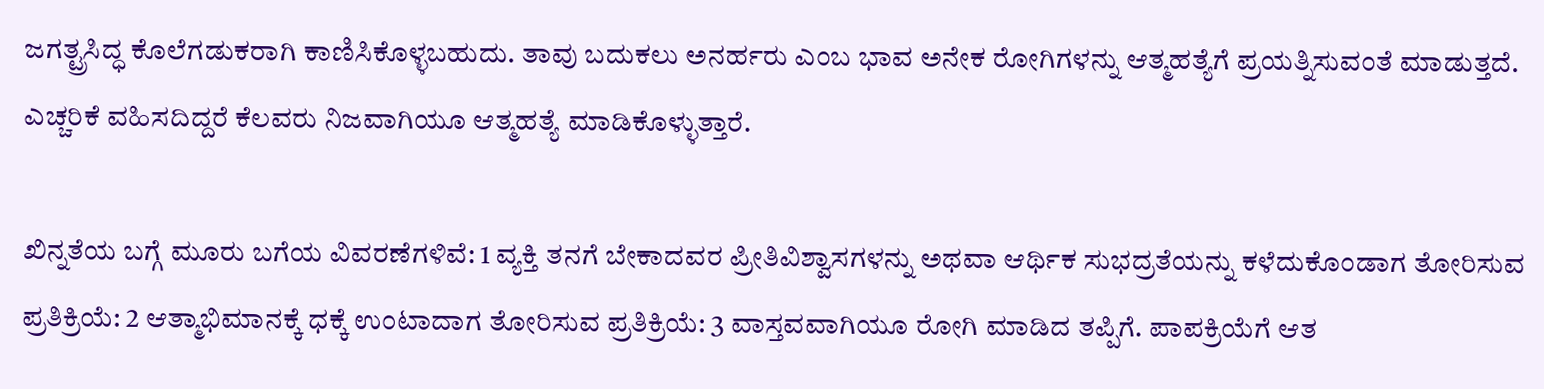ಜಗತ್ಟ್ರಸಿದ್ಧ ಕೊಲೆಗಡುಕರಾಗಿ ಕಾಣಿಸಿಕೊಳ್ಳಬಹುದು. ತಾವು ಬದುಕಲು ಅನರ್ಹರು ಎಂಬ ಭಾವ ಅನೇಕ ರೋಗಿಗಳನ್ನು ಆತ್ಮಹತ್ಯೆಗೆ ಪ್ರಯತ್ನಿಸುವಂತೆ ಮಾಡುತ್ತದೆ. ಎಚ್ಚರಿಕೆ ವಹಿಸದಿದ್ದರೆ ಕೆಲವರು ನಿಜವಾಗಿಯೂ ಆತ್ಮಹತ್ಯೆ ಮಾಡಿಕೊಳ್ಳುತ್ತಾರೆ.

ಖಿನ್ನತೆಯ ಬಗ್ಗೆ ಮೂರು ಬಗೆಯ ವಿವರಣೆಗಳಿವೆ: 1 ವ್ಯಕ್ತಿ ತನಗೆ ಬೇಕಾದವರ ಪ್ರೀತಿವಿಶ್ವಾಸಗಳನ್ನು ಅಥವಾ ಆರ್ಥಿಕ ಸುಭದ್ರತೆಯನ್ನು ಕಳೆದುಕೊಂಡಾಗ ತೋರಿಸುವ ಪ್ರತಿಕ್ರಿಯೆ: 2 ಆತ್ಮಾಭಿಮಾನಕ್ಕೆ ಧಕ್ಕೆ ಉಂಟಾದಾಗ ತೋರಿಸುವ ಪ್ರತಿಕ್ರಿಯೆ: 3 ವಾಸ್ತವವಾಗಿಯೂ ರೋಗಿ ಮಾಡಿದ ತಪ್ಪಿಗೆ. ಪಾಪಕ್ರಿಯೆಗೆ ಆತ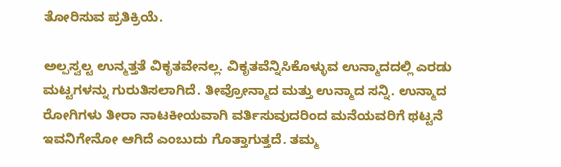ತೋರಿಸುವ ಪ್ರತಿಕ್ರಿಯೆ.

ಅಲ್ಪಸ್ವಲ್ಟ ಉನ್ಮತ್ತತೆ ವಿಕೃತವೇನಲ್ಲ. ವಿಕೃತವೆನ್ನಿಸಿಕೊಳ್ಳುವ ಉನ್ಮಾದದಲ್ಲಿ ಎರಡು ಮಟ್ಟಗಳನ್ನು ಗುರುತಿಸಲಾಗಿದೆ. ತೀವ್ರೋನ್ಮಾದ ಮತ್ತು ಉನ್ಮಾದ ಸನ್ನಿ. ಉನ್ಮಾದ ರೋಗಿಗಳು ತೀರಾ ನಾಟಕೀಯವಾಗಿ ವರ್ತಿಸುವುದರಿಂದ ಮನೆಯವರಿಗೆ ಥಟ್ಟನೆ ಇವನಿಗೇನೋ ಆಗಿದೆ ಎಂಬುದು ಗೊತ್ತಾಗುತ್ತದೆ. ತಮ್ಮ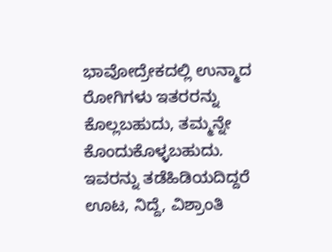ಭಾವೋದ್ರೇಕದಲ್ಲಿ ಉನ್ಮಾದ ರೋಗಿಗಳು ಇತರರನ್ನು ಕೊಲ್ಲಬಹುದು, ತಮ್ಮನ್ನೇ ಕೊಂದುಕೊಳ್ಳಬಹುದು. ಇವರನ್ನು ತಡೆಹಿಡಿಯದಿದ್ದರೆ ಊಟ, ನಿದ್ದೆ, ವಿಶ್ರಾಂತಿ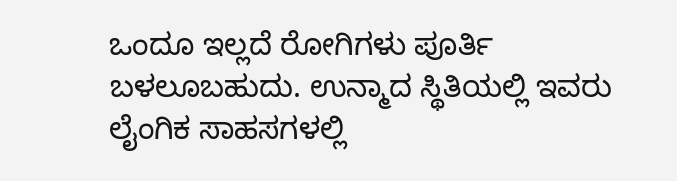ಒಂದೂ ಇಲ್ಲದೆ ರೋಗಿಗಳು ಪೂರ್ತಿ ಬಳಲೂಬಹುದು. ಉನ್ಮಾದ ಸ್ಥಿತಿಯಲ್ಲಿ ಇವರು ಲೈಂಗಿಕ ಸಾಹಸಗಳಲ್ಲಿ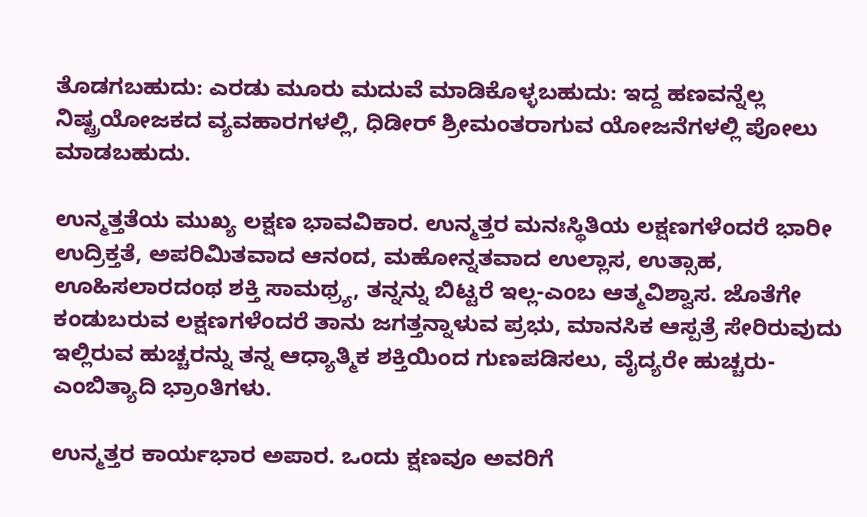ತೊಡಗಬಹುದು: ಎರಡು ಮೂರು ಮದುವೆ ಮಾಡಿಕೊಳ್ಳಬಹುದು: ಇದ್ದ ಹಣವನ್ನೆಲ್ಲ ನಿಷ್ಟ್ರಯೋಜಕದ ವ್ಯವಹಾರಗಳಲ್ಲಿ, ಧಿಡೀರ್ ಶ್ರೀಮಂತರಾಗುವ ಯೋಜನೆಗಳಲ್ಲಿ ಪೋಲು ಮಾಡಬಹುದು.

ಉನ್ಮತ್ತತೆಯ ಮುಖ್ಯ ಲಕ್ಷಣ ಭಾವವಿಕಾರ. ಉನ್ಮತ್ತರ ಮನಃಸ್ಥಿತಿಯ ಲಕ್ಷಣಗಳೆಂದರೆ ಭಾರೀ ಉದ್ರಿಕ್ತತೆ, ಅಪರಿಮಿತವಾದ ಆನಂದ, ಮಹೋನ್ನತವಾದ ಉಲ್ಲಾಸ, ಉತ್ಸಾಹ, ಊಹಿಸಲಾರದಂಥ ಶಕ್ತಿ ಸಾಮಥ್ರ್ಯ, ತನ್ನನ್ನು ಬಿಟ್ಟರೆ ಇಲ್ಲ-ಎಂಬ ಆತ್ಮವಿಶ್ವಾಸ. ಜೊತೆಗೇ ಕಂಡುಬರುವ ಲಕ್ಷಣಗಳೆಂದರೆ ತಾನು ಜಗತ್ತನ್ನಾಳುವ ಪ್ರಭು, ಮಾನಸಿಕ ಆಸ್ಪತ್ರೆ ಸೇರಿರುವುದು ಇಲ್ಲಿರುವ ಹುಚ್ಚರನ್ನು ತನ್ನ ಆಧ್ಯಾತ್ಮಿಕ ಶಕ್ತಿಯಿಂದ ಗುಣಪಡಿಸಲು, ವೈದ್ಯರೇ ಹುಚ್ಚರು-ಎಂಬಿತ್ಯಾದಿ ಭ್ರಾಂತಿಗಳು.

ಉನ್ಮತ್ತರ ಕಾರ್ಯಭಾರ ಅಪಾರ. ಒಂದು ಕ್ಷಣವೂ ಅವರಿಗೆ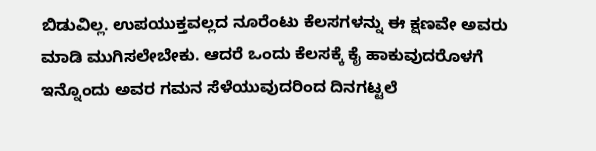ಬಿಡುವಿಲ್ಲ. ಉಪಯುಕ್ತವಲ್ಲದ ನೂರೆಂಟು ಕೆಲಸಗಳನ್ನು ಈ ಕ್ಷಣವೇ ಅವರು ಮಾಡಿ ಮುಗಿಸಲೇಬೇಕು. ಆದರೆ ಒಂದು ಕೆಲಸಕ್ಕೆ ಕೈ ಹಾಕುವುದರೊಳಗೆ ಇನ್ನೊಂದು ಅವರ ಗಮನ ಸೆಳೆಯುವುದರಿಂದ ದಿನಗಟ್ಟಲೆ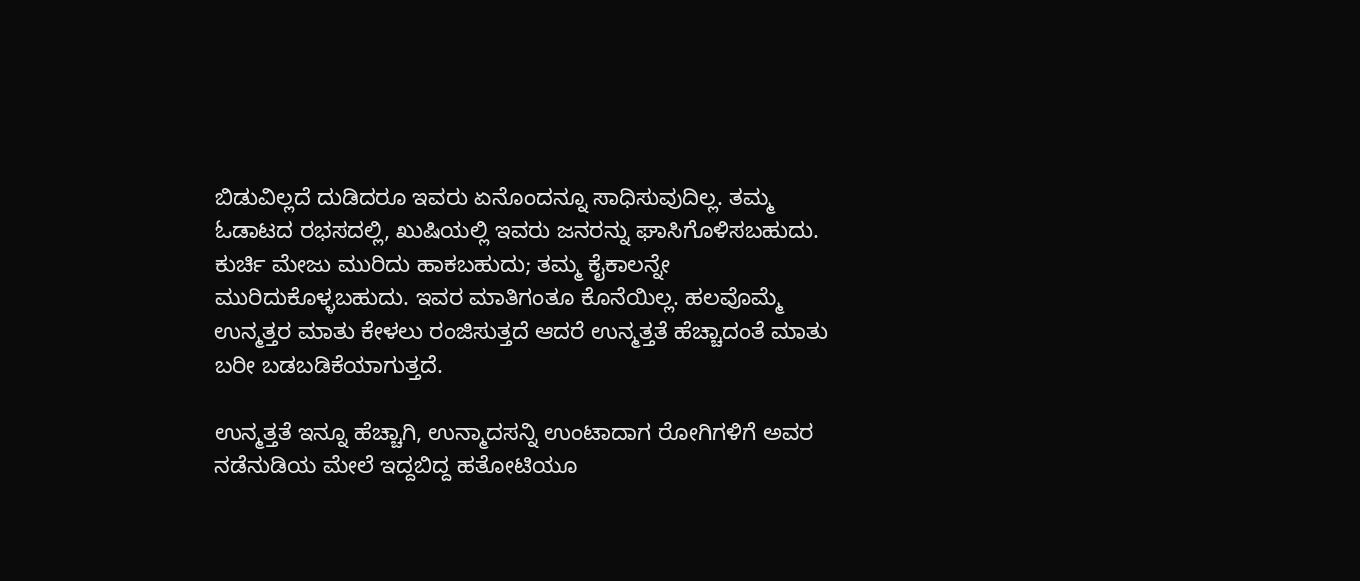ಬಿಡುವಿಲ್ಲದೆ ದುಡಿದರೂ ಇವರು ಏನೊಂದನ್ನೂ ಸಾಧಿಸುವುದಿಲ್ಲ. ತಮ್ಮ ಓಡಾಟದ ರಭಸದಲ್ಲಿ, ಖುಷಿಯಲ್ಲಿ ಇವರು ಜನರನ್ನು ಘಾಸಿಗೊಳಿಸಬಹುದು. ಕುರ್ಚಿ ಮೇಜು ಮುರಿದು ಹಾಕಬಹುದು; ತಮ್ಮ ಕೈಕಾಲನ್ನೇ ಮುರಿದುಕೊಳ್ಳಬಹುದು. ಇವರ ಮಾತಿಗಂತೂ ಕೊನೆಯಿಲ್ಲ. ಹಲವೊಮ್ಮೆ ಉನ್ಮತ್ತರ ಮಾತು ಕೇಳಲು ರಂಜಿಸುತ್ತದೆ ಆದರೆ ಉನ್ಮತ್ತತೆ ಹೆಚ್ಚಾದಂತೆ ಮಾತು ಬರೀ ಬಡಬಡಿಕೆಯಾಗುತ್ತದೆ.

ಉನ್ಮತ್ತತೆ ಇನ್ನೂ ಹೆಚ್ಚಾಗಿ, ಉನ್ಮಾದಸನ್ನಿ ಉಂಟಾದಾಗ ರೋಗಿಗಳಿಗೆ ಅವರ ನಡೆನುಡಿಯ ಮೇಲೆ ಇದ್ದಬಿದ್ದ ಹತೋಟಿಯೂ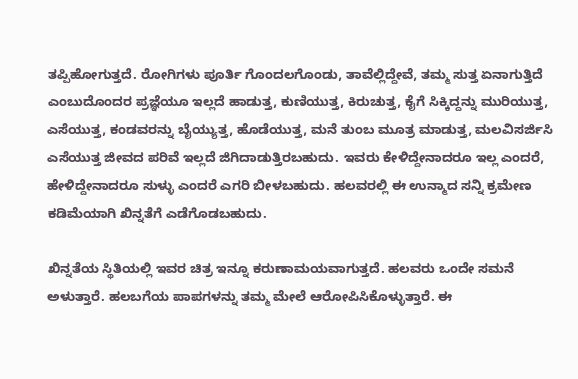ತಪ್ಪಿಹೋಗುತ್ತದೆ. ರೋಗಿಗಳು ಪೂರ್ತಿ ಗೊಂದಲಗೊಂಡು, ತಾವೆಲ್ಲಿದ್ದೇವೆ, ತಮ್ಮ ಸುತ್ತ ಏನಾಗುತ್ತಿದೆ ಎಂಬುದೊಂದರ ಪ್ರಜ್ಞೆಯೂ ಇಲ್ಲದೆ ಹಾಡುತ್ತ, ಕುಣಿಯುತ್ತ, ಕಿರುಚುತ್ತ, ಕೈಗೆ ಸಿಕ್ಕಿದ್ದನ್ನು ಮುರಿಯುತ್ತ, ಎಸೆಯುತ್ತ, ಕಂಡವರನ್ನು ಬೈಯ್ಯುತ್ತ, ಹೊಡೆಯುತ್ತ, ಮನೆ ತುಂಬ ಮೂತ್ರ ಮಾಡುತ್ತ, ಮಲವಿಸರ್ಜಿಸಿ ಎಸೆಯುತ್ತ ಜೀವದ ಪರಿವೆ ಇಲ್ಲದೆ ಜಿಗಿದಾಡುತ್ತಿರಬಹುದು. ಇವರು ಕೇಳಿದ್ದೇನಾದರೂ ಇಲ್ಲ ಎಂದರೆ, ಹೇಳಿದ್ದೇನಾದರೂ ಸುಳ್ಳು ಎಂದರೆ ಎಗರಿ ಬೀಳಬಹುದು. ಹಲವರಲ್ಲಿ ಈ ಉನ್ಮಾದ ಸನ್ನಿ ಕ್ರಮೇಣ ಕಡಿಮೆಯಾಗಿ ಖಿನ್ನತೆಗೆ ಎಡೆಗೊಡಬಹುದು.

ಖಿನ್ನತೆಯ ಸ್ಥಿತಿಯಲ್ಲಿ ಇವರ ಚಿತ್ರ ಇನ್ನೂ ಕರುಣಾಮಯವಾಗುತ್ತದೆ. ಹಲವರು ಒಂದೇ ಸಮನೆ ಅಳುತ್ತಾರೆ. ಹಲಬಗೆಯ ಪಾಪಗಳನ್ನು ತಮ್ಮ ಮೇಲೆ ಆರೋಪಿಸಿಕೊಳ್ಳುತ್ತಾರೆ. ಈ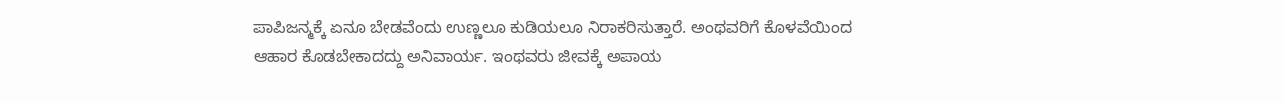ಪಾಪಿಜನ್ಮಕ್ಕೆ ಏನೂ ಬೇಡವೆಂದು ಉಣ್ಣಲೂ ಕುಡಿಯಲೂ ನಿರಾಕರಿಸುತ್ತಾರೆ. ಅಂಥವರಿಗೆ ಕೊಳವೆಯಿಂದ ಆಹಾರ ಕೊಡಬೇಕಾದದ್ದು ಅನಿವಾರ್ಯ. ಇಂಥವರು ಜೀವಕ್ಕೆ ಅಪಾಯ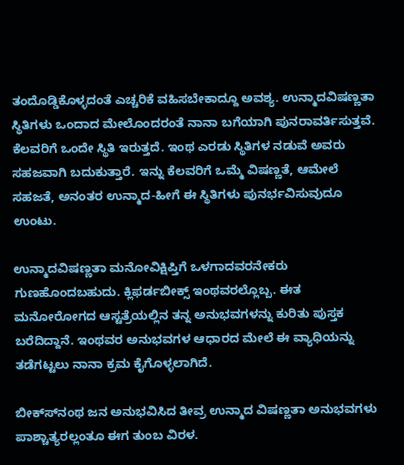ತಂದೊಡ್ಡಿಕೊಳ್ಳದಂತೆ ಎಚ್ಚರಿಕೆ ವಹಿಸಬೇಕಾದ್ದೂ ಅವಶ್ಯ. ಉನ್ಮಾದವಿಷಣ್ಣತಾ ಸ್ಥಿತಿಗಳು ಒಂದಾದ ಮೇಲೊಂದರಂತೆ ನಾನಾ ಬಗೆಯಾಗಿ ಪುನರಾವರ್ತಿಸುತ್ತವೆ. ಕೆಲವರಿಗೆ ಒಂದೇ ಸ್ಥಿತಿ ಇರುತ್ತದೆ. ಇಂಥ ಎರಡು ಸ್ಥಿತಿಗಳ ನಡುವೆ ಅವರು ಸಹಜವಾಗಿ ಬದುಕುತ್ತಾರೆ. ಇನ್ನು ಕೆಲವರಿಗೆ ಒಮ್ಮೆ ವಿಷಣ್ಣತೆ, ಆಮೇಲೆ ಸಹಜತೆ, ಅನಂತರ ಉನ್ಮಾದ-ಹೀಗೆ ಈ ಸ್ಥಿತಿಗಳು ಪುನರ್ಭವಿಸುವುದೂ ಉಂಟು.

ಉನ್ಮಾದವಿಷಣ್ಣತಾ ಮನೋವಿಕ್ಷಿಪ್ತಿಗೆ ಒಳಗಾದವರನೇಕರು ಗುಣಹೊಂದಬಹುದು. ಕ್ಲಿಫರ್ಡಬೀಕ್ಸ್ ಇಂಥವರಲ್ಲೊಬ್ಬ. ಈತ ಮನೋರೋಗದ ಆಸ್ಟತ್ರೆಯಲ್ಲಿನ ತನ್ನ ಅನುಭವಗಳನ್ನು ಕುರಿತು ಪುಸ್ತಕ ಬರೆದಿದ್ದಾನೆ. ಇಂಥವರ ಅನುಭವಗಳ ಆಧಾರದ ಮೇಲೆ ಈ ವ್ಯಾಧಿಯನ್ನು ತಡೆಗಟ್ಟಲು ನಾನಾ ಕ್ರಮ ಕೈಗೊಳ್ಳಲಾಗಿದೆ.

ಬೀಕ್ಸ್‍ನಂಥ ಜನ ಅನುಭವಿಸಿದ ತೀವ್ರ ಉನ್ಮಾದ ವಿಷಣ್ಣತಾ ಅನುಭವಗಳು ಪಾಶ್ಚಾತ್ಯರಲ್ಲಂತೂ ಈಗ ತುಂಬ ವಿರಳ.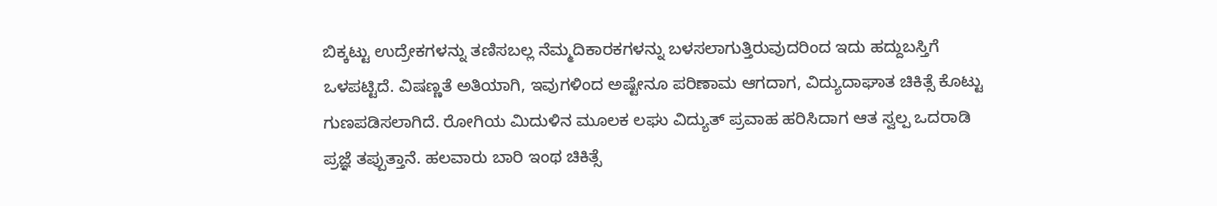ಬಿಕ್ಕಟ್ಟು ಉದ್ರೇಕಗಳನ್ನು ತಣಿಸಬಲ್ಲ ನೆಮ್ಮದಿಕಾರಕಗಳನ್ನು ಬಳಸಲಾಗುತ್ತಿರುವುದರಿಂದ ಇದು ಹದ್ದುಬಸ್ತಿಗೆ ಒಳಪಟ್ಟಿದೆ. ವಿಷಣ್ಣತೆ ಅತಿಯಾಗಿ, ಇವುಗಳಿಂದ ಅಷ್ಟೇನೂ ಪರಿಣಾಮ ಆಗದಾಗ, ವಿದ್ಯುದಾಘಾತ ಚಿಕಿತ್ಸೆ ಕೊಟ್ಟು ಗುಣಪಡಿಸಲಾಗಿದೆ. ರೋಗಿಯ ಮಿದುಳಿನ ಮೂಲಕ ಲಘು ವಿದ್ಯುತ್ ಪ್ರವಾಹ ಹರಿಸಿದಾಗ ಆತ ಸ್ವಲ್ಪ ಒದರಾಡಿ ಪ್ರಜ್ಞೆ ತಪ್ಪುತ್ತಾನೆ. ಹಲವಾರು ಬಾರಿ ಇಂಥ ಚಿಕಿತ್ಸೆ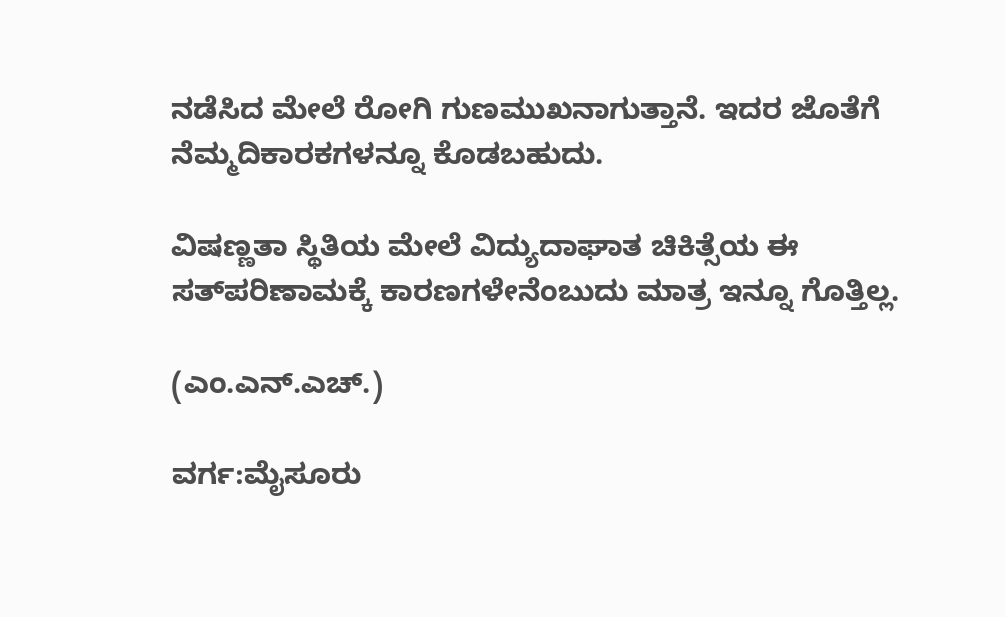ನಡೆಸಿದ ಮೇಲೆ ರೋಗಿ ಗುಣಮುಖನಾಗುತ್ತಾನೆ. ಇದರ ಜೊತೆಗೆ ನೆಮ್ಮದಿಕಾರಕಗಳನ್ನೂ ಕೊಡಬಹುದು.

ವಿಷಣ್ಣತಾ ಸ್ಥಿತಿಯ ಮೇಲೆ ವಿದ್ಯುದಾಘಾತ ಚಿಕಿತ್ಸೆಯ ಈ ಸತ್‍ಪರಿಣಾಮಕ್ಕೆ ಕಾರಣಗಳೇನೆಂಬುದು ಮಾತ್ರ ಇನ್ನೂ ಗೊತ್ತಿಲ್ಲ.

(ಎಂ.ಎನ್.ಎಚ್.)

ವರ್ಗ:ಮೈಸೂರು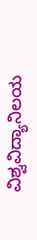ವಿಶ್ವವಿದ್ಯಾನಿಲಯ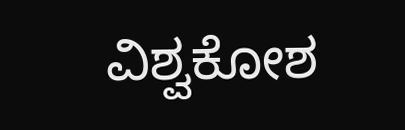ವಿಶ್ವಕೋಶ